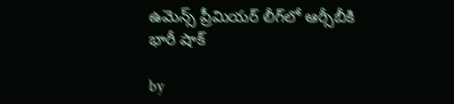ఉమెన్స్ ప్రీమియర్ లీగ్‌లో ఆర్సీబీకి భారీ షాక్

by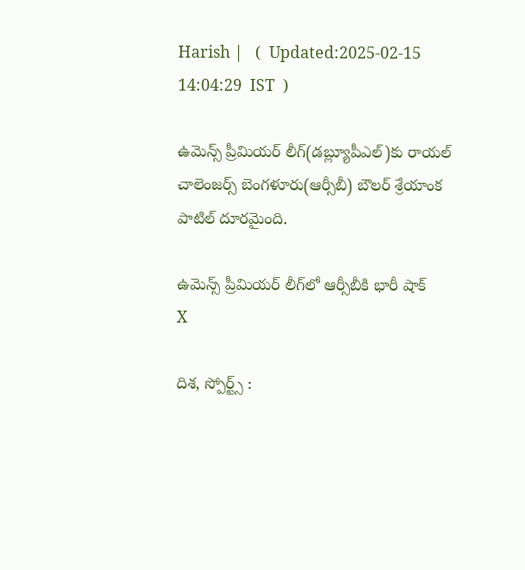Harish |   (  Updated:2025-02-15 14:04:29  IST  )

ఉమెన్స్ ప్రీమియర్ లీగ్(డబ్ల్యూపీఎల్)కు రాయల్ చాలెంజర్స్ బెంగళూరు‌(ఆర్సీబీ) బౌలర్ శ్రేయాంక పాటిల్ దూరమైంది.

ఉమెన్స్ ప్రీమియర్ లీగ్‌లో ఆర్సీబీకి భారీ షాక్
X

దిశ, స్పోర్ట్స్ :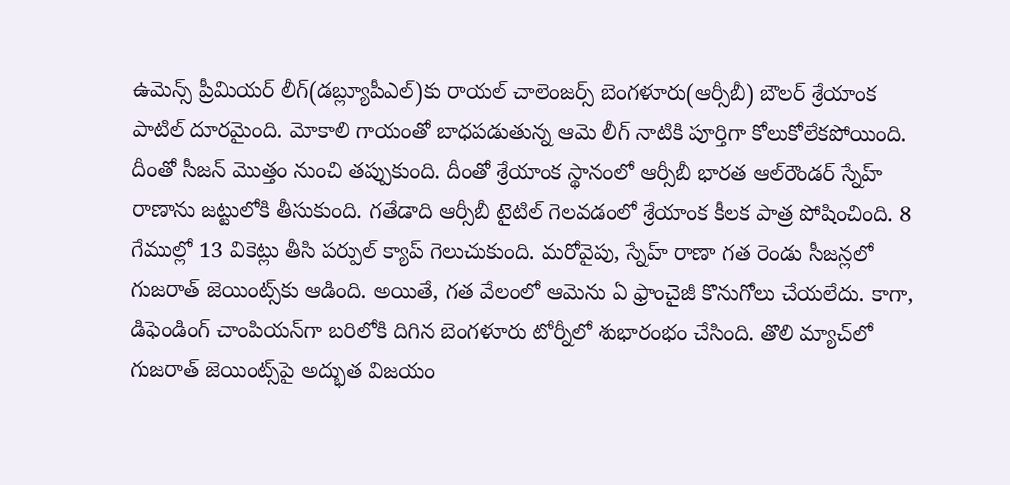ఉమెన్స్ ప్రీమియర్ లీగ్(డబ్ల్యూపీఎల్)కు రాయల్ చాలెంజర్స్ బెంగళూరు‌(ఆర్సీబీ) బౌలర్ శ్రేయాంక పాటిల్ దూరమైంది. మోకాలి గాయంతో బాధపడుతున్న ఆమె లీగ్ నాటికి పూర్తిగా కోలుకోలేకపోయింది. దీంతో సీజన్ మొత్తం నుంచి తప్పుకుంది. దీంతో శ్రేయాంక స్థానంలో ఆర్సీబీ భారత ఆల్‌రౌండర్ స్నేహ్ రాణాను జట్టులోకి తీసుకుంది. గతేడాది ఆర్సీబీ టైటిల్ గెలవడంలో శ్రేయాంక కీలక పాత్ర పోషించింది. 8 గేముల్లో 13 వికెట్లు తీసి పర్పుల్ క్యాప్ గెలుచుకుంది. మరోవైపు, స్నేహ్ రాణా గత రెండు సీజన్లలో గుజరాత్ జెయింట్స్‌కు ఆడింది. అయితే, గత వేలంలో ఆమెను ఏ ఫ్రాంచైజీ కొనుగోలు చేయలేదు. కాగా, డిఫెండింగ్ చాంపియన్‌గా బరిలోకి దిగిన బెంగళూరు టోర్నీలో శుభారంభం చేసింది. తొలి మ్యాచ్‌లో గుజరాత్ జెయింట్స్‌పై అద్భుత విజయం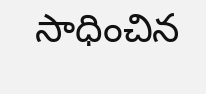సాధించిన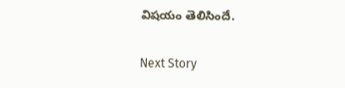విషయం తెలిసిందే.

Next Story